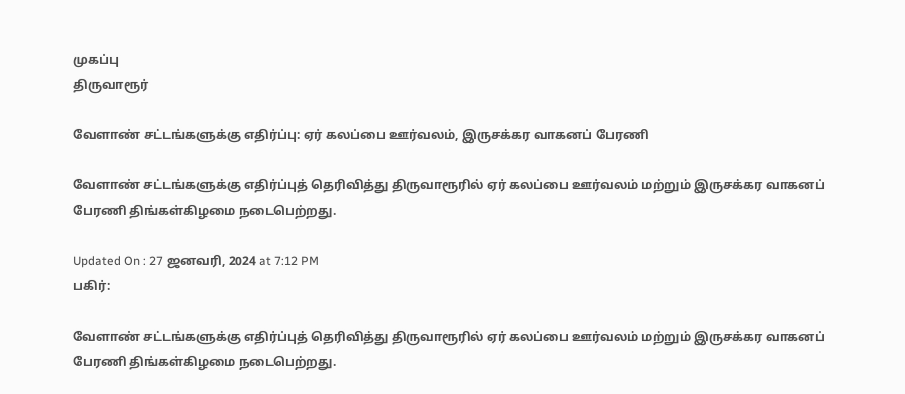முகப்பு
திருவாரூர்

வேளாண் சட்டங்களுக்கு எதிர்ப்பு: ஏர் கலப்பை ஊர்வலம், இருசக்கர வாகனப் பேரணி

வேளாண் சட்டங்களுக்கு எதிர்ப்புத் தெரிவித்து திருவாரூரில் ஏர் கலப்பை ஊர்வலம் மற்றும் இருசக்கர வாகனப் பேரணி திங்கள்கிழமை நடைபெற்றது.

Updated On : 27 ஜனவரி, 2024 at 7:12 PM
பகிர்:

வேளாண் சட்டங்களுக்கு எதிர்ப்புத் தெரிவித்து திருவாரூரில் ஏர் கலப்பை ஊர்வலம் மற்றும் இருசக்கர வாகனப் பேரணி திங்கள்கிழமை நடைபெற்றது.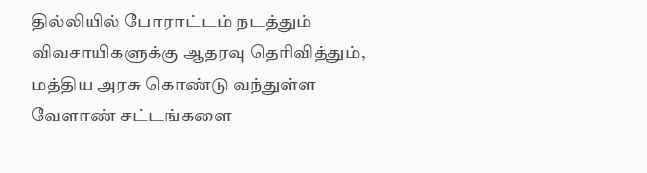தில்லியில் போராட்டம் நடத்தும் விவசாயிகளுக்கு ஆதரவு தெரிவித்தும், மத்திய அரசு கொண்டு வந்துள்ள வேளாண் சட்டங்களை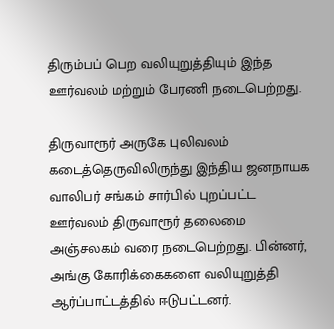திரும்பப் பெற வலியுறுத்தியும் இந்த ஊர்வலம் மற்றும் பேரணி நடைபெற்றது.

திருவாரூர் அருகே புலிவலம் கடைத்தெருவிலிருந்து இந்திய ஜனநாயக வாலிபர் சங்கம் சார்பில் புறப்பட்ட ஊர்வலம் திருவாரூர் தலைமை அஞ்சலகம் வரை நடைபெற்றது. பின்னர், அங்கு கோரிக்கைகளை வலியுறுத்தி ஆர்ப்பாட்டத்தில் ஈடுபட்டனர்.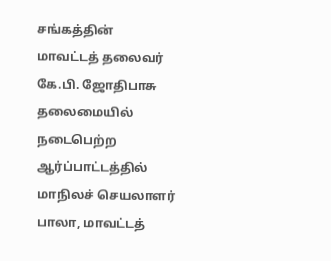சங்கத்தின் மாவட்டத் தலைவர் கே.பி. ஜோதிபாசு தலைமையில் நடைபெற்ற ஆர்ப்பாட்டத்தில் மாநிலச் செயலாளர் பாலா, மாவட்டத்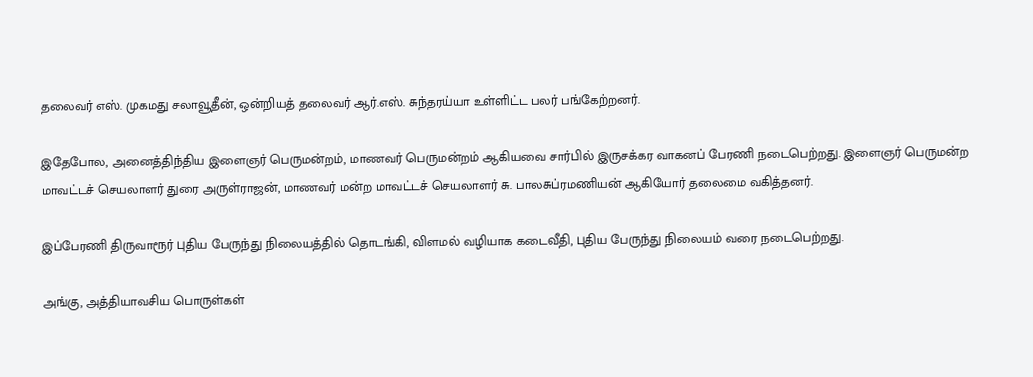தலைவர் எஸ். முகமது சலாவூதீன், ஒன்றியத் தலைவர் ஆர்.எஸ். சுந்தரய்யா உள்ளிட்ட பலர் பங்கேற்றனர்.

இதேபோல, அனைத்திந்திய இளைஞர் பெருமன்றம், மாணவர் பெருமன்றம் ஆகியவை சார்பில் இருசக்கர வாகனப் பேரணி நடைபெற்றது. இளைஞர் பெருமன்ற மாவட்டச் செயலாளர் துரை அருள்ராஜன், மாணவர் மன்ற மாவட்டச் செயலாளர் சு. பாலசுப்ரமணியன் ஆகியோர் தலைமை வகித்தனர்.

இப்பேரணி திருவாரூர் புதிய பேருந்து நிலையத்தில் தொடங்கி, விளமல் வழியாக கடைவீதி, புதிய பேருந்து நிலையம் வரை நடைபெற்றது.

அங்கு, அத்தியாவசிய பொருள்கள்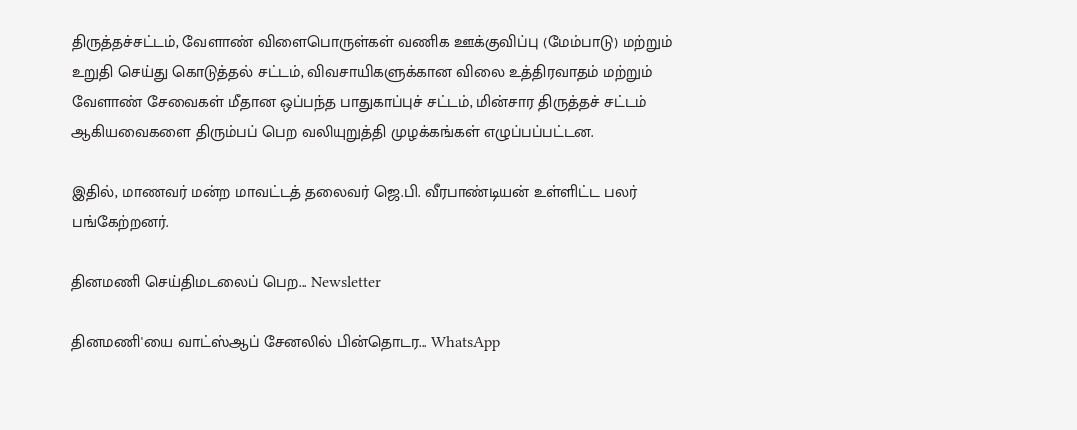திருத்தச்சட்டம், வேளாண் விளைபொருள்கள் வணிக ஊக்குவிப்பு (மேம்பாடு) மற்றும் உறுதி செய்து கொடுத்தல் சட்டம், விவசாயிகளுக்கான விலை உத்திரவாதம் மற்றும் வேளாண் சேவைகள் மீதான ஒப்பந்த பாதுகாப்புச் சட்டம், மின்சார திருத்தச் சட்டம் ஆகியவைகளை திரும்பப் பெற வலியுறுத்தி முழக்கங்கள் எழுப்பப்பட்டன.

இதில், மாணவர் மன்ற மாவட்டத் தலைவர் ஜெ.பி. வீரபாண்டியன் உள்ளிட்ட பலர் பங்கேற்றனர்.

தினமணி செய்திமடலைப் பெற... Newsletter

தினமணி'யை வாட்ஸ்ஆப் சேனலில் பின்தொடர... WhatsApp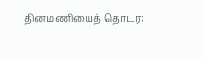தினமணியைத் தொடர: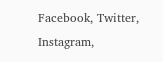Facebook, Twitter, Instagram,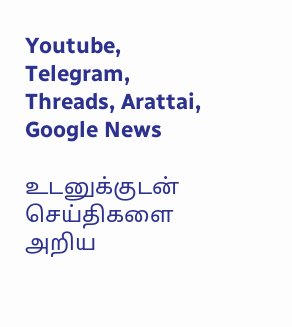Youtube, Telegram, Threads, Arattai, Google News

உடனுக்குடன் செய்திகளை அறிய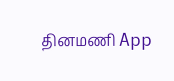தினமணி App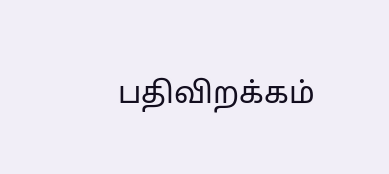பதிவிறக்கம்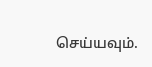செய்யவும்.